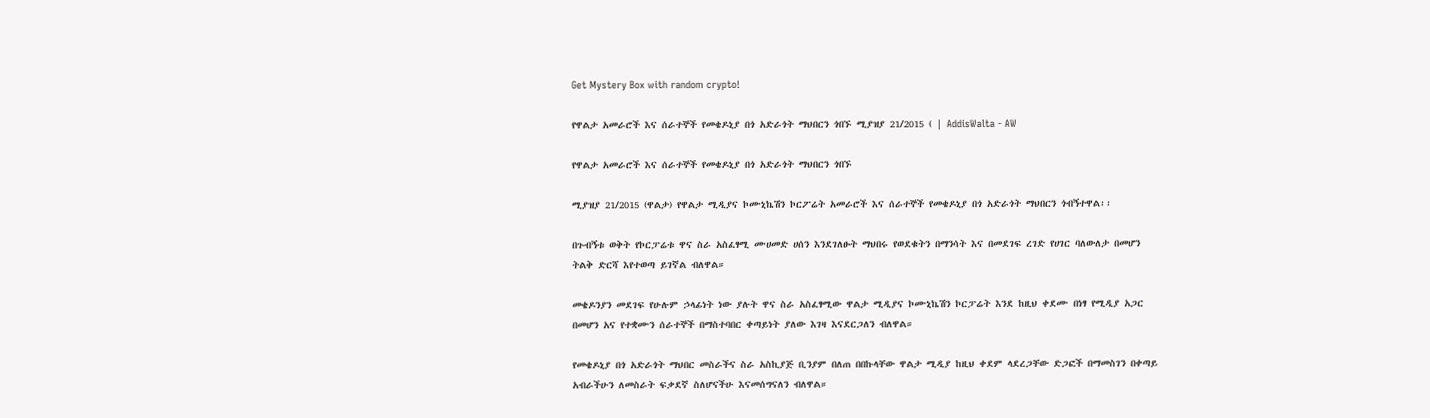Get Mystery Box with random crypto!

የዋልታ አመራሮች እና ሰራተኞች የመቄዶኒያ በጎ አድራጎት ማህበርን ጎበኙ ሚያዝያ 21/2015 ( | AddisWalta - AW

የዋልታ አመራሮች እና ሰራተኞች የመቄዶኒያ በጎ አድራጎት ማህበርን ጎበኙ

ሚያዝያ 21/2015 (ዋልታ) የዋልታ ሚዲያና ኮሙኒኬሽን ኮርፖሬት አመራሮች እና ሰራተኞች የመቄዶኒያ በጎ አድራጎት ማህበርን ጎብኝተዋል፡፡

በጉብኝቱ ወቅት የኮርፓሬቱ ዋና ስራ አስፈፃሚ ሙሀመድ ሀሰን እንደገለፁት ማህበሩ የወደቁትን በማንሳት እና በመደገፍ ረገድ የሀገር ባለውለታ በመሆን ትልቅ ድርሻ እየተወጣ ይገኛል ብለዋል።

መቄዶንያን መደገፍ የሁሉም ኃላፊነት ነው ያሉት ዋና ስራ አስፈፃሚው ዋልታ ሚዲያና ኮሙኒኬሽን ኮርፓሬት እንደ ከዚህ ቀደሙ በነፃ የሚዲያ አጋር በመሆን አና የተቋሙን ሰራተኞች በማስተባበር ቀጣይነት ያለው እገዛ እናደርጋለን ብለዋል።

የመቄዶኒያ በጎ አድራጎት ማህበር መስራችና ስራ አስኪያጅ ቢንያም በለጠ በበኩላቸው ዋልታ ሚዲያ ከዚህ ቀደም ላደረጋቸው ድጋፎች በማመስገን በቀጣይ አብራችሁን ለመስራት ፍቃደኛ ስለሆናችሁ እናመሰግናለን ብለዋል።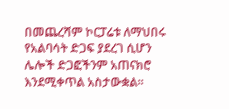በመጨረሻም ኮርፓሬቱ ለማህበሩ የአልባሳት ድጋፍ ያደረገ ሲሆን ሌሎች ድጋፎችንም አጠናክሮ እንደሚቀጥል አስታውቋል፡፡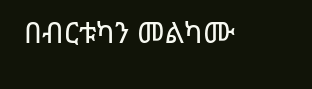በብርቱካን መልካሙ